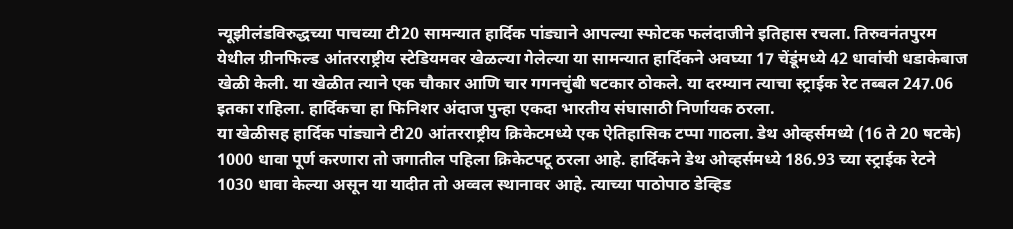न्यूझीलंडविरुद्धच्या पाचव्या टी20 सामन्यात हार्दिक पांड्याने आपल्या स्फोटक फलंदाजीने इतिहास रचला. तिरुवनंतपुरम येथील ग्रीनफिल्ड आंतरराष्ट्रीय स्टेडियमवर खेळल्या गेलेल्या या सामन्यात हार्दिकने अवघ्या 17 चेंडूंमध्ये 42 धावांची धडाकेबाज खेळी केली. या खेळीत त्याने एक चौकार आणि चार गगनचुंबी षटकार ठोकले. या दरम्यान त्याचा स्ट्राईक रेट तब्बल 247.06 इतका राहिला. हार्दिकचा हा फिनिशर अंदाज पुन्हा एकदा भारतीय संघासाठी निर्णायक ठरला.
या खेळीसह हार्दिक पांड्याने टी20 आंतरराष्ट्रीय क्रिकेटमध्ये एक ऐतिहासिक टप्पा गाठला. डेथ ओव्हर्समध्ये (16 ते 20 षटके) 1000 धावा पूर्ण करणारा तो जगातील पहिला क्रिकेटपटू ठरला आहे. हार्दिकने डेथ ओव्हर्समध्ये 186.93 च्या स्ट्राईक रेटने 1030 धावा केल्या असून या यादीत तो अव्वल स्थानावर आहे. त्याच्या पाठोपाठ डेव्हिड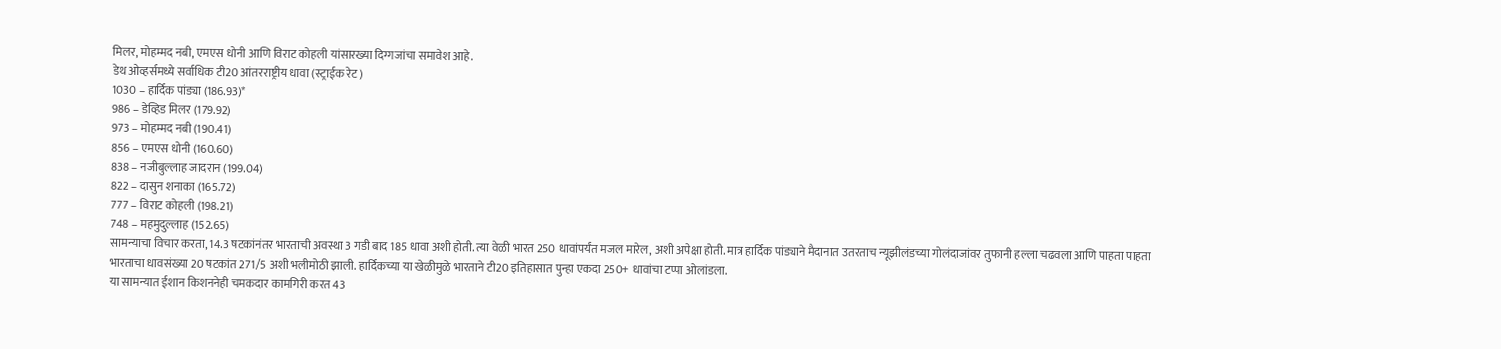मिलर, मोहम्मद नबी, एमएस धोनी आणि विराट कोहली यांसारख्या दिग्गजांचा समावेश आहे.
डेथ ओव्हर्समध्ये सर्वाधिक टी20 आंतरराष्ट्रीय धावा (स्ट्राईक रेट)
1030 – हार्दिक पांड्या (186.93)*
986 – डेव्हिड मिलर (179.92)
973 – मोहम्मद नबी (190.41)
856 – एमएस धोनी (160.60)
838 – नजीबुल्लाह जादरान (199.04)
822 – दासुन शनाका (165.72)
777 – विराट कोहली (198.21)
748 – महमुदुल्लाह (152.65)
सामन्याचा विचार करता, 14.3 षटकांनंतर भारताची अवस्था 3 गडी बाद 185 धावा अशी होती. त्या वेळी भारत 250 धावांपर्यंत मजल मारेल, अशी अपेक्षा होती. मात्र हार्दिक पांड्याने मैदानात उतरताच न्यूझीलंडच्या गोलंदाजांवर तुफानी हल्ला चढवला आणि पाहता पाहता भारताचा धावसंख्या 20 षटकांत 271/5 अशी भलीमोठी झाली. हार्दिकच्या या खेळीमुळे भारताने टी20 इतिहासात पुन्हा एकदा 250+ धावांचा टप्पा ओलांडला.
या सामन्यात ईशान किशननेही चमकदार कामगिरी करत 43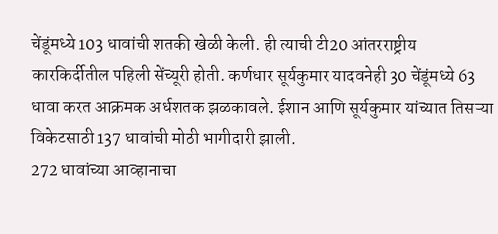चेंडूंमध्ये 103 धावांची शतकी खेळी केली. ही त्याची टी20 आंतरराष्ट्रीय कारकिर्दीतील पहिली सेंच्यूरी होती. कर्णधार सूर्यकुमार यादवनेही 30 चेंडूंमध्ये 63 धावा करत आक्रमक अर्धशतक झळकावले. ईशान आणि सूर्यकुमार यांच्यात तिसऱ्या विकेटसाठी 137 धावांची मोठी भागीदारी झाली.
272 धावांच्या आव्हानाचा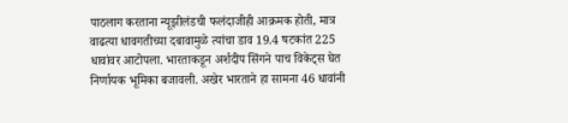पाठलाग करताना न्यूझीलंडची फलंदाजीही आक्रमक होती, मात्र वाढत्या धावगतीच्या दबावामुळे त्यांचा डाव 19.4 षटकांत 225 धावांवर आटोपला. भारताकडून अर्शदीप सिंगने पाच विकेट्स घेत निर्णायक भूमिका बजावली. अखेर भारताने हा सामना 46 धावांनी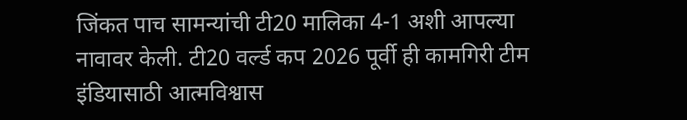जिंकत पाच सामन्यांची टी20 मालिका 4-1 अशी आपल्या नावावर केली. टी20 वर्ल्ड कप 2026 पूर्वी ही कामगिरी टीम इंडियासाठी आत्मविश्वास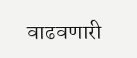वाढवणारी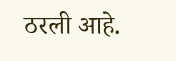ठरली आहे.